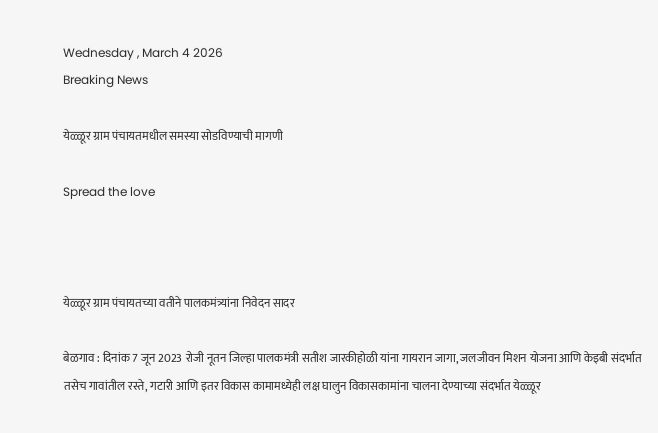Wednesday , March 4 2026
Breaking News

येळ्ळूर ग्राम पंचायतमधील समस्या सोडविण्याची मागणी

Spread the love



येळ्ळूर ग्राम पंचायतच्या वतीने पालकमंत्र्यांना निवेदन सादर

बेळगाव : दिनांक 7 जून 2023 रोजी नूतन जिल्हा पालकमंत्री सतीश जारकीहोळी यांना गायरान जागा, जलजीवन मिशन योजना आणि केइबी संदर्भात तसेच गावांतील रस्ते, गटारी आणि इतर विकास कामामध्येही लक्ष घालुन विकासकामांना चालना देण्याच्या संदर्भात येळ्ळूर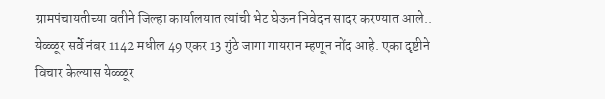ग्रामपंचायतीच्या वतीने जिल्हा कार्यालयात त्यांची भेट घेऊन निवेदन सादर करण्यात आले..
येळ्ळूर सर्वे नंबर 1142 मधील 49 एकर 13 गुंठे जागा गायरान म्हणून नोंद आहे. एका दृष्टीने विचार केल्यास येळ्ळूर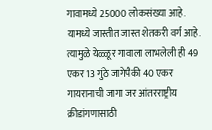गावामध्ये 25000 लोकसंख्या आहे. यामध्ये जास्तीत जास्त शेतकरी वर्ग आहे. त्यामुळे येळ्ळूर गावाला लाभलेली ही 49 एकर 13 गुंठे जागेपैकी 40 एकर गायरानाची जागा जर आंतरराष्ट्रीय क्रीडांगणासाठी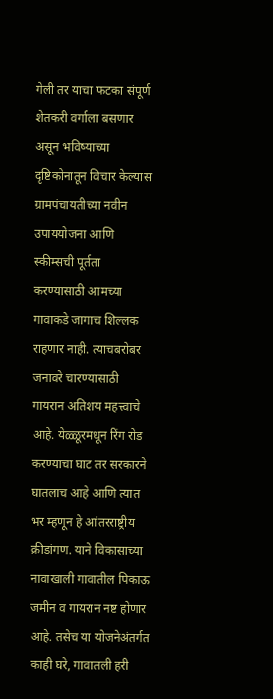गेली तर याचा फटका संपूर्ण शेतकरी वर्गाला बसणार असून भविष्याच्या दृष्टिकोनातून विचार केल्यास ग्रामपंचायतीच्या नवीन उपाययोजना आणि स्कीम्सची पूर्तता करण्यासाठी आमच्या गावाकडे जागाच शिल्लक राहणार नाही. त्याचबरोबर जनावरे चारण्यासाठी गायरान अतिशय महत्त्वाचे आहे. येळ्ळूरमधून रिंग रोड करण्याचा घाट तर सरकारने घातलाच आहे आणि त्यात भर म्हणून हे आंतरराष्ट्रीय क्रीडांगण. याने विकासाच्या नावाखाली गावातील पिकाऊ जमीन व गायरान नष्ट होणार आहे. तसेच या योजनेअंतर्गत काही घरे, गावातली हरी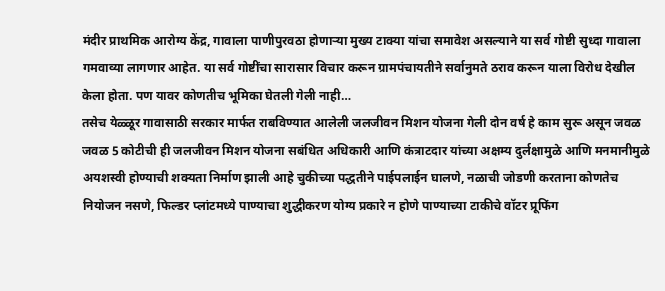मंदीर प्राथमिक आरोग्य केंद्र, गावाला पाणीपुरवठा होणाऱ्या मुख्य टाक्या यांचा समावेश असल्याने या सर्व गोष्टी सुध्दा गावाला गमवाव्या लागणार आहेत. या सर्व गोष्टींचा सारासार विचार करून ग्रामपंचायतीने सर्वानुमते ठराव करून याला विरोध देखील केला होता. पण यावर कोणतीच भूमिका घेतली गेली नाही…
तसेच येळ्ळूर गावासाठी सरकार मार्फत राबविण्यात आलेली जलजीवन मिशन योजना गेली दोन वर्ष हे काम सुरू असून जवळ जवळ 5 कोटीची ही जलजीवन मिशन योजना सबंधित अधिकारी आणि कंत्राटदार यांच्या अक्षम्य दुर्लक्षामुळे आणि मनमानीमुळे अयशस्वी होण्याची शक्यता निर्माण झाली आहे चुकीच्या पद्धतीने पाईपलाईन घालणे, नळाची जोडणी करताना कोणतेच नियोजन नसणे, फिल्डर प्लांटमध्ये पाण्याचा शुद्धीकरण योग्य प्रकारे न होणे पाण्याच्या टाकीचे वॉटर प्रूफिंग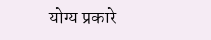योग्य प्रकारे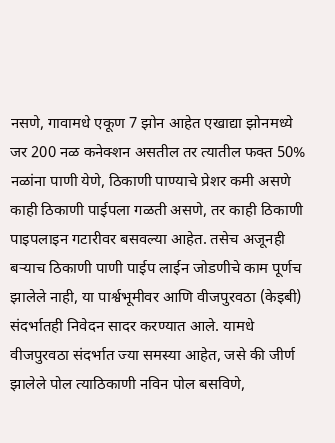नसणे, गावामधे एकूण 7 झोन आहेत एखाद्या झोनमध्ये जर 200 नळ कनेक्शन असतील तर त्यातील फक्त 50% नळांना पाणी येणे, ठिकाणी पाण्याचे प्रेशर कमी असणे काही ठिकाणी पाईपला गळती असणे, तर काही ठिकाणी पाइपलाइन गटारीवर बसवल्या आहेत. तसेच अजूनही बऱ्याच ठिकाणी पाणी पाईप लाईन जोडणीचे काम पूर्णच झालेले नाही, या पार्श्वभूमीवर आणि वीजपुरवठा (केइबी) संदर्भातही निवेदन सादर करण्यात आले. यामधे वीजपुरवठा संदर्भात ज्या समस्या आहेत, जसे की जीर्ण झालेले पोल त्याठिकाणी नविन पोल बसविणे,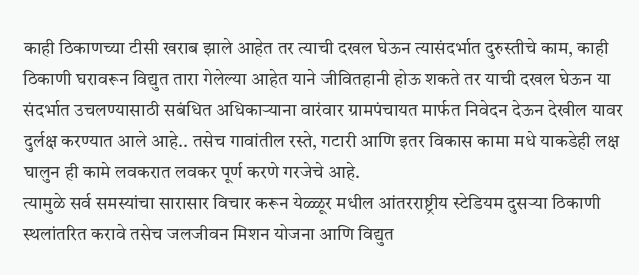काही ठिकाणच्या टीसी खराब झाले आहेत तर त्याची दखल घेऊन त्यासंदर्भात दुरुस्तीचे काम, काही ठिकाणी घरावरून विद्युत तारा गेलेल्या आहेत याने जीवितहानी होऊ शकते तर याची दखल घेऊन या संदर्भात उचलण्यासाठी सबंधित अधिकाऱ्याना वारंवार ग्रामपंचायत मार्फत निवेदन देऊन देखील यावर दुर्लक्ष करण्यात आले आहे.. तसेच गावांतील रस्ते, गटारी आणि इतर विकास कामा मधे याकडेही लक्ष घालुन ही कामे लवकरात लवकर पूर्ण करणे गरजेचे आहे.
त्यामुळे सर्व समस्यांचा सारासार विचार करून येळ्ळूर मधील आंतरराष्ट्रीय स्टेडियम दुसऱ्या ठिकाणी स्थलांतरित करावे तसेच जलजीवन मिशन योजना आणि विद्युत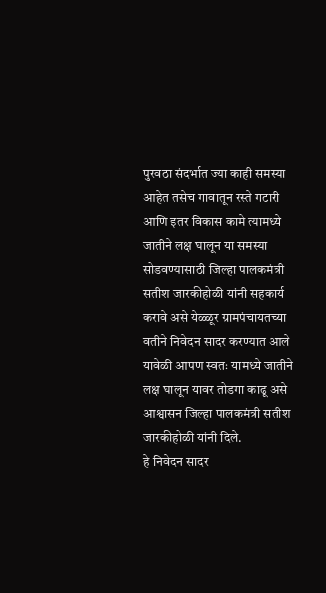पुरवठा संदर्भात ज्या काही समस्या आहेत तसेच गावातून रस्ते गटारी आणि इतर विकास कामे त्यामध्ये जातीने लक्ष घालून या समस्या सोडवण्यासाठी जिल्हा पालकमंत्री सतीश जारकीहोळी यांनी सहकार्य करावे असे येळ्ळूर ग्रामपंचायतच्या वतीने निवेदन सादर करण्यात आले यावेळी आपण स्वतः यामध्ये जातीने लक्ष घालून यावर तोडगा काढू असे आश्वासन जिल्हा पालकमंत्री सतीश जारकीहोळी यांनी दिले.
हे निवेदन सादर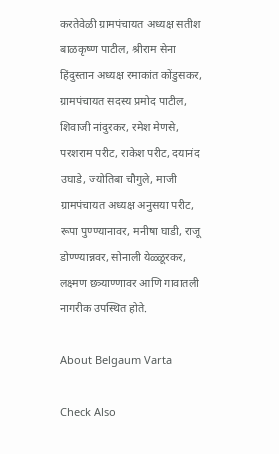करतेवेळी ग्रामपंचायत अध्यक्ष सतीश बाळकृष्ण पाटील, श्रीराम सेना हिंदुस्तान अध्यक्ष रमाकांत कोंडुसकर, ग्रामपंचायत सदस्य प्रमोद पाटील, शिवाजी नांदुरकर, रमेश मेणसे, परशराम परीट, राकेश परीट, दयानंद उघाडे, ज्योतिबा चौगुले, माजी ग्रामपंचायत अध्यक्ष अनुसया परीट, रूपा पुण्ण्यानावर, मनीषा घाडी, राजू डोण्ण्यान्नवर, सोनाली येळ्ळूरकर, लक्ष्मण छत्र्याण्णावर आणि गावातली नागरीक उपस्थित होते.

About Belgaum Varta

Check Also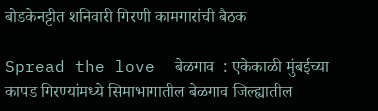बोडकेनट्टीत शनिवारी गिरणी कामगारांची बैठक

Spread the love  बेळगाव  : एकेकाळी मुंबईच्या कापड गिरण्यांमध्ये सिमाभागातील बेळगाव जिल्ह्यातील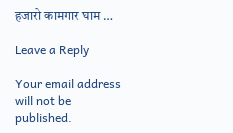हजारो कामगार घाम …

Leave a Reply

Your email address will not be published.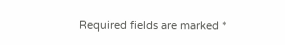Required fields are marked *